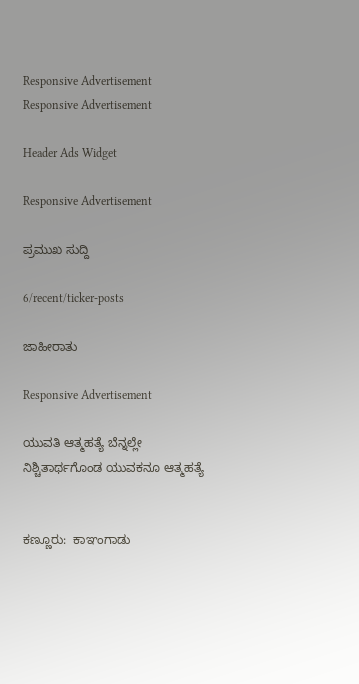Responsive Advertisement
Responsive Advertisement

Header Ads Widget

Responsive Advertisement

ಪ್ರಮುಖ ಸುದ್ದಿ

6/recent/ticker-posts

ಜಾಹೀರಾತು

Responsive Advertisement

ಯುವತಿ ಆತ್ಮಹತ್ಯೆ ಬೆನ್ನಲ್ಲೇ ನಿಶ್ಚಿತಾರ್ಥಗೊಂಡ ಯುವಕನೂ ಆತ್ಮಹತ್ಯೆ


ಕಣ್ಣೂರು:  ಕಾಞಂಗಾಡು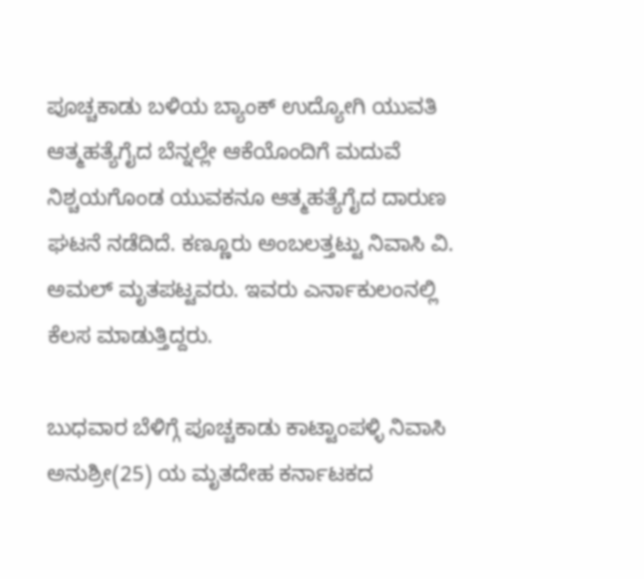ಪೂಚ್ಚಕಾಡು ಬಳಿಯ ಬ್ಯಾಂಕ್ ಉದ್ಯೋಗಿ ಯುವತಿ ಆತ್ಮಹತ್ಯೆಗೈದ ಬೆನ್ನಲ್ಲೇ ಆಕೆಯೊಂದಿಗೆ ಮದುವೆ  ನಿಶ್ಚಯಗೊಂಡ ಯುವಕನೂ ಆತ್ಮಹತ್ಯೆಗೈದ ದಾರುಣ ಘಟನೆ ‌ನಡೆದಿದೆ. ಕಣ್ಣೂರು ಅಂಬಲತ್ತಟ್ಟು ನಿವಾಸಿ ವಿ. ಅಮಲ್ ಮೃತಪಟ್ಟವರು. ಇವರು ಎರ್ನಾಕುಲಂನಲ್ಲಿ ಕೆಲಸ ಮಾಡುತ್ತಿದ್ದರು.

ಬುಧವಾರ ಬೆಳಿಗ್ಗೆ ಪೂಚ್ಚಕಾಡು ಕಾಟ್ಟಾಂಪಳ್ಳಿ ನಿವಾಸಿ ಅನುಶ್ರೀ(25) ಯ ಮೃತದೇಹ ಕರ್ನಾಟಕದ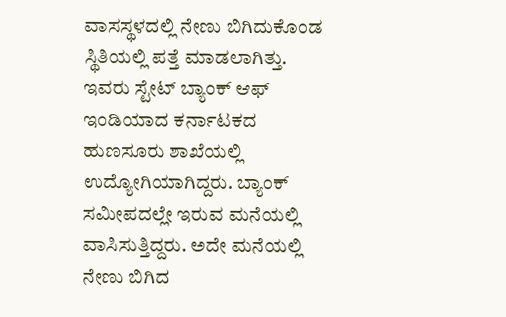ವಾಸಸ್ಥಳದಲ್ಲಿ ನೇಣು ಬಿಗಿದುಕೊಂಡ ಸ್ಥಿತಿಯಲ್ಲಿ ಪತ್ತೆ ಮಾಡಲಾಗಿತ್ತು. ಇವರು ಸ್ಟೇಟ್ ಬ್ಯಾಂಕ್ ಆಫ್ ಇಂಡಿಯಾದ ಕರ್ನಾಟಕದ ಹುಣಸೂರು ಶಾಖೆಯಲ್ಲಿ ಉದ್ಯೋಗಿಯಾಗಿದ್ದರು. ಬ್ಯಾಂಕ್ ಸಮೀಪದಲ್ಲೇ ಇರುವ ಮನೆಯಲ್ಲಿ ವಾಸಿಸುತ್ತಿದ್ದರು. ಅದೇ ಮನೆಯಲ್ಲಿ ನೇಣು ಬಿಗಿದ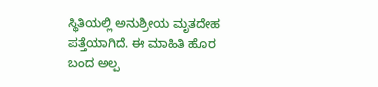ಸ್ಥಿತಿಯಲ್ಲಿ ಅನುಶ್ರೀಯ ಮೃತದೇಹ ಪತ್ತೆಯಾಗಿದೆ. ಈ ಮಾಹಿತಿ ಹೊರ ಬಂದ ಅಲ್ಪ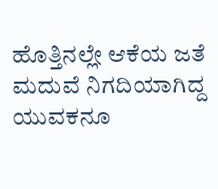ಹೊತ್ತಿನಲ್ಲೇ ಆಕೆಯ ಜತೆ ಮದುವೆ ನಿಗದಿಯಾಗಿದ್ದ ಯುವಕನೂ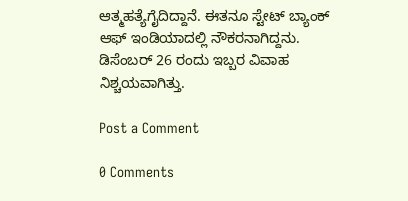ಆತ್ಮಹತ್ಯೆಗೈದಿದ್ದಾನೆ. ಈತನೂ ಸ್ಟೇಟ್ ಬ್ಯಾಂಕ್‌ ಆಫ್ ಇಂಡಿಯಾದಲ್ಲಿ ನೌಕರನಾಗಿದ್ದನು. ಡಿಸೆಂಬರ್ 26 ರಂದು ಇಬ್ಬರ ವಿವಾಹ ನಿಶ್ಚಯವಾಗಿತ್ತು.

Post a Comment

0 Comments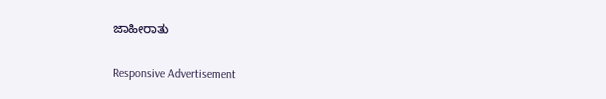ಜಾಹೀರಾತು

Responsive Advertisement